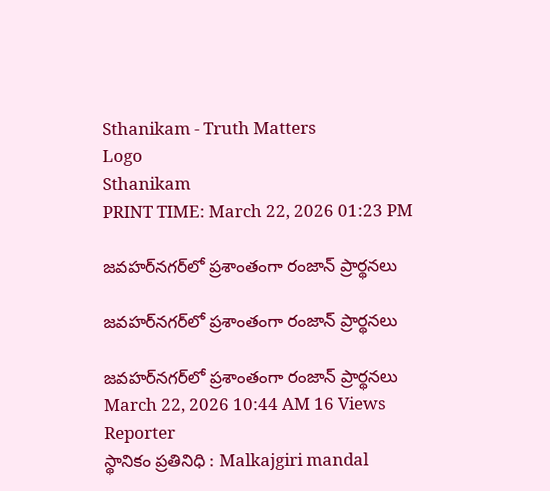Sthanikam - Truth Matters
Logo
Sthanikam
PRINT TIME: March 22, 2026 01:23 PM

జవహర్‌నగర్‌లో ప్రశాంతంగా రంజాన్ ప్రార్థనలు

జవహర్‌నగర్‌లో ప్రశాంతంగా రంజాన్ ప్రార్థనలు

జవహర్‌నగర్‌లో ప్రశాంతంగా రంజాన్ ప్రార్థనలు
March 22, 2026 10:44 AM 16 Views
Reporter
స్థానికం ప్రతినిధి : Malkajgiri mandal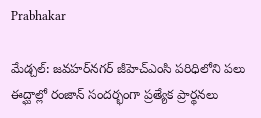Prabhakar

మేడ్చల్: జవహర్‌నగర్ జీహెచ్ఎంసి పరిధిలోని పలు ఈద్ఘాల్లో రంజాన్ సందర్భంగా ప్రత్యేక ప్రార్థనలు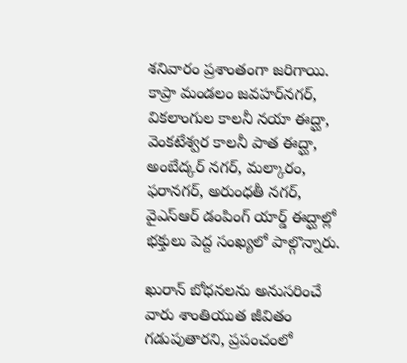శనివారం ప్రశాంతంగా జరిగాయి. కాప్రా మండలం జవహర్‌నగర్, వికలాంగుల కాలనీ నయా ఈద్ఘా, వెంకటేశ్వర కాలనీ పాత ఈద్ఘా, అంబేద్కర్ నగర్, మల్కారం, ఫరానగర్, అరుంధతీ నగర్, వైఎస్ఆర్ డంపింగ్ యార్డ్ ఈద్ఘాల్లో భక్తులు పెద్ద సంఖ్యలో పాల్గొన్నారు.

ఖురాన్ బోధనలను అనుసరించే వారు శాంతియుత జీవితం గడుపుతారని, ప్రపంచంలో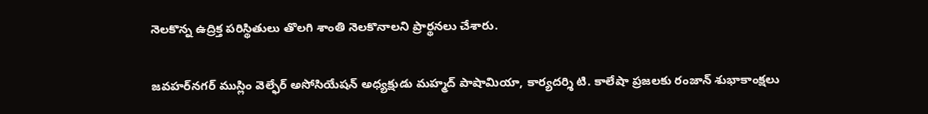నెలకొన్న ఉద్రిక్త పరిస్థితులు తొలగి శాంతి నెలకొనాలని ప్రార్థనలు చేశారు.

జవహర్‌నగర్ ముస్లిం వెల్ఫేర్ అసోసియేషన్ అధ్యక్షుడు మహ్మద్ పాషామియా, కార్యదర్శి టి. కాలేషా ప్రజలకు రంజాన్ శుభాకాంక్షలు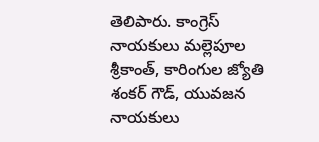తెలిపారు. కాంగ్రెస్ నాయకులు మల్లెపూల శ్రీకాంత్, కారింగుల జ్యోతి శంకర్ గౌడ్, యువజన నాయకులు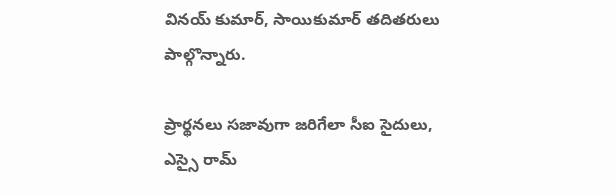వినయ్ కుమార్, సాయికుమార్ తదితరులు పాల్గొన్నారు.

ప్రార్థనలు సజావుగా జరిగేలా సీఐ సైదులు, ఎస్సై రామ్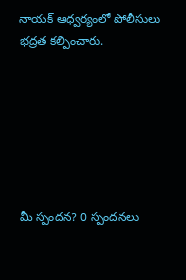నాయక్ ఆధ్వర్యంలో పోలీసులు భద్రత కల్పించారు.







మీ స్పందన? 0 స్పందనలు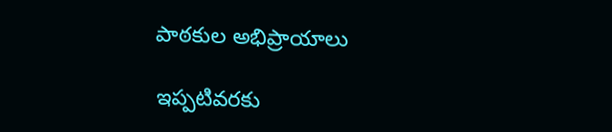పాఠకుల అభిప్రాయాలు

ఇప్పటివరకు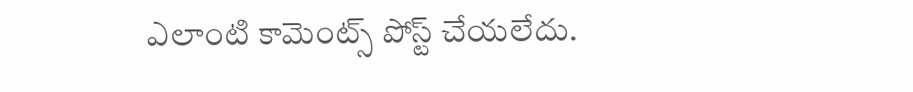ఎలాంటి కామెంట్స్ పోస్ట్ చేయలేదు.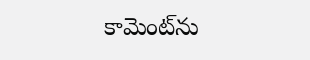కామెంట్‌ను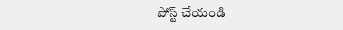పోస్ట్ చేయండి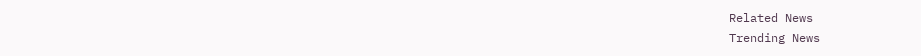Related News
Trending News